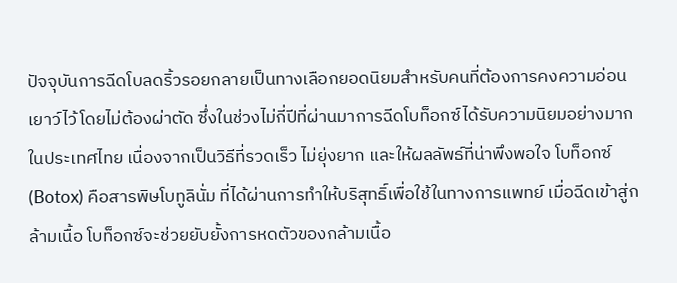ปัจจุบันการฉีดโบลดริ้วรอยกลายเป็นทางเลือกยอดนิยมสำหรับคนที่ต้องการคงความอ่อนเยาว์ไว้โดยไม่ต้องผ่าตัด ซึ่งในช่วงไม่กี่ปีที่ผ่านมาการฉีดโบท็อกซ์ได้รับความนิยมอย่างมากในประเทศไทย เนื่องจากเป็นวิธีที่รวดเร็ว ไม่ยุ่งยาก และให้ผลลัพธ์ที่น่าพึงพอใจ โบท็อกซ์ (Botox) คือสารพิษโบทูลินั่ม ที่ได้ผ่านการทำให้บริสุทธิ์เพื่อใช้ในทางการแพทย์ เมื่อฉีดเข้าสู่กล้ามเนื้อ โบท็อกซ์จะช่วยยับยั้งการหดตัวของกล้ามเนื้อ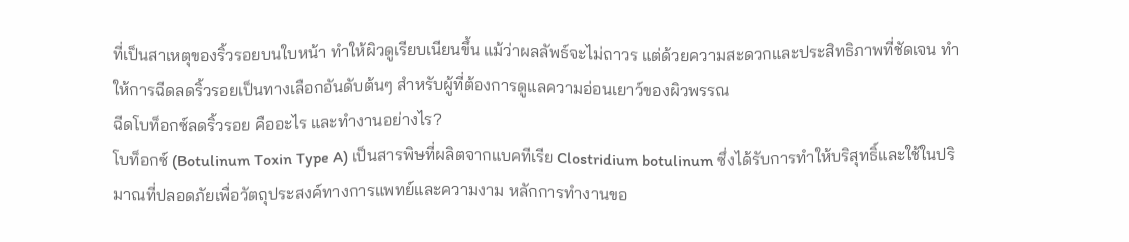ที่เป็นสาเหตุของริ้วรอยบนใบหน้า ทำให้ผิวดูเรียบเนียนขึ้น แม้ว่าผลลัพธ์จะไม่ถาวร แต่ด้วยความสะดวกและประสิทธิภาพที่ชัดเจน ทำให้การฉีดลดริ้วรอยเป็นทางเลือกอันดับต้นๆ สำหรับผู้ที่ต้องการดูแลความอ่อนเยาว์ของผิวพรรณ
ฉีดโบท็อกซ์ลดริ้วรอย คืออะไร และทำงานอย่างไร?
โบท็อกซ์ (Botulinum Toxin Type A) เป็นสารพิษที่ผลิตจากแบคทีเรีย Clostridium botulinum ซึ่งได้รับการทำให้บริสุทธิ์และใช้ในปริมาณที่ปลอดภัยเพื่อวัตถุประสงค์ทางการแพทย์และความงาม หลักการทำงานขอ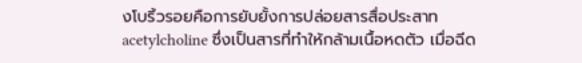งโบริ้วรอยคือการยับยั้งการปล่อยสารสื่อประสาท acetylcholine ซึ่งเป็นสารที่ทำให้กล้ามเนื้อหดตัว เมื่อฉีด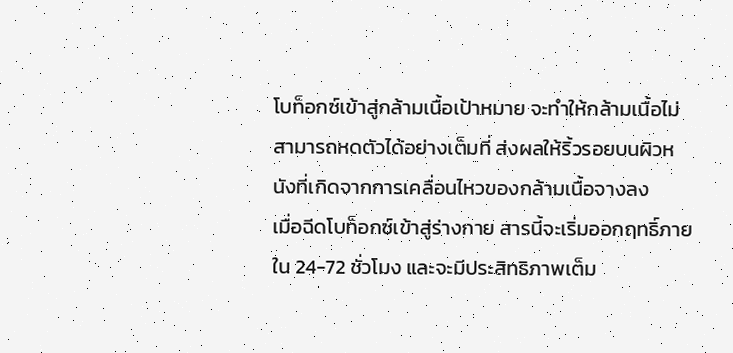โบท็อกซ์เข้าสู่กล้ามเนื้อเป้าหมาย จะทำให้กล้ามเนื้อไม่สามารถหดตัวได้อย่างเต็มที่ ส่งผลให้ริ้วรอยบนผิวหนังที่เกิดจากการเคลื่อนไหวของกล้ามเนื้อจางลง
เมื่อฉีดโบท็อกซ์เข้าสู่ร่างกาย สารนี้จะเริ่มออกฤทธิ์ภายใน 24-72 ชั่วโมง และจะมีประสิทธิภาพเต็ม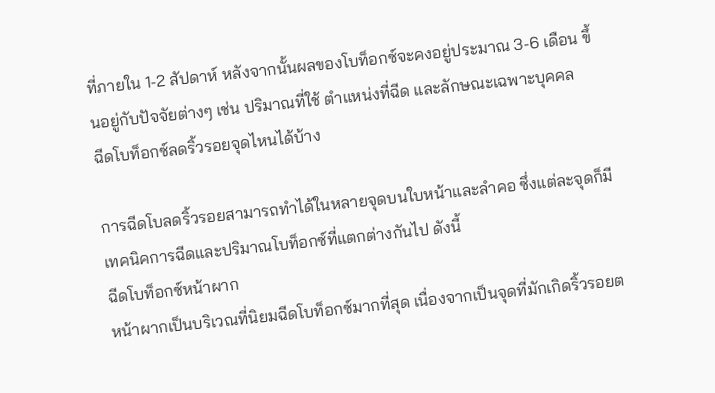ที่ภายใน 1-2 สัปดาห์ หลังจากนั้นผลของโบท็อกซ์จะคงอยู่ประมาณ 3-6 เดือน ขึ้นอยู่กับปัจจัยต่างๆ เช่น ปริมาณที่ใช้ ตำแหน่งที่ฉีด และลักษณะเฉพาะบุคคล
ฉีดโบท็อกซ์ลดริ้วรอยจุดไหนได้บ้าง

การฉีดโบลดริ้วรอยสามารถทำได้ในหลายจุดบนใบหน้าและลำคอ ซึ่งแต่ละจุดก็มีเทคนิคการฉีดและปริมาณโบท็อกซ์ที่แตกต่างกันไป ดังนี้
ฉีดโบท็อกซ์หน้าผาก
หน้าผากเป็นบริเวณที่นิยมฉีดโบท็อกซ์มากที่สุด เนื่องจากเป็นจุดที่มักเกิดริ้วรอยต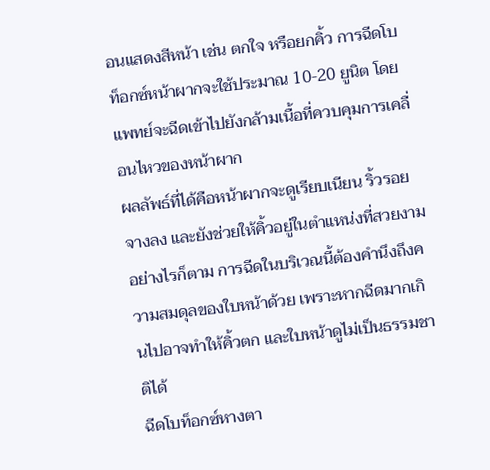อนแสดงสีหน้า เช่น ตกใจ หรือยกคิ้ว การฉีดโบท็อกซ์หน้าผากจะใช้ประมาณ 10-20 ยูนิต โดยแพทย์จะฉีดเข้าไปยังกล้ามเนื้อที่ควบคุมการเคลื่อนไหวของหน้าผาก
ผลลัพธ์ที่ได้คือหน้าผากจะดูเรียบเนียน ริ้วรอยจางลง และยังช่วยให้คิ้วอยู่ในตำแหน่งที่สวยงาม อย่างไรก็ตาม การฉีดในบริเวณนี้ต้องคำนึงถึงความสมดุลของใบหน้าด้วย เพราะหากฉีดมากเกินไปอาจทำให้คิ้วตก และใบหน้าดูไม่เป็นธรรมชาติได้
ฉีดโบท็อกซ์หางตา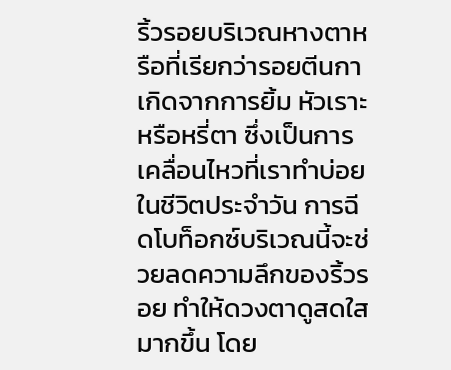ริ้วรอยบริเวณหางตาหรือที่เรียกว่ารอยตีนกา เกิดจากการยิ้ม หัวเราะ หรือหรี่ตา ซึ่งเป็นการเคลื่อนไหวที่เราทำบ่อยในชีวิตประจำวัน การฉีดโบท็อกซ์บริเวณนี้จะช่วยลดความลึกของริ้วรอย ทำให้ดวงตาดูสดใสมากขึ้น โดย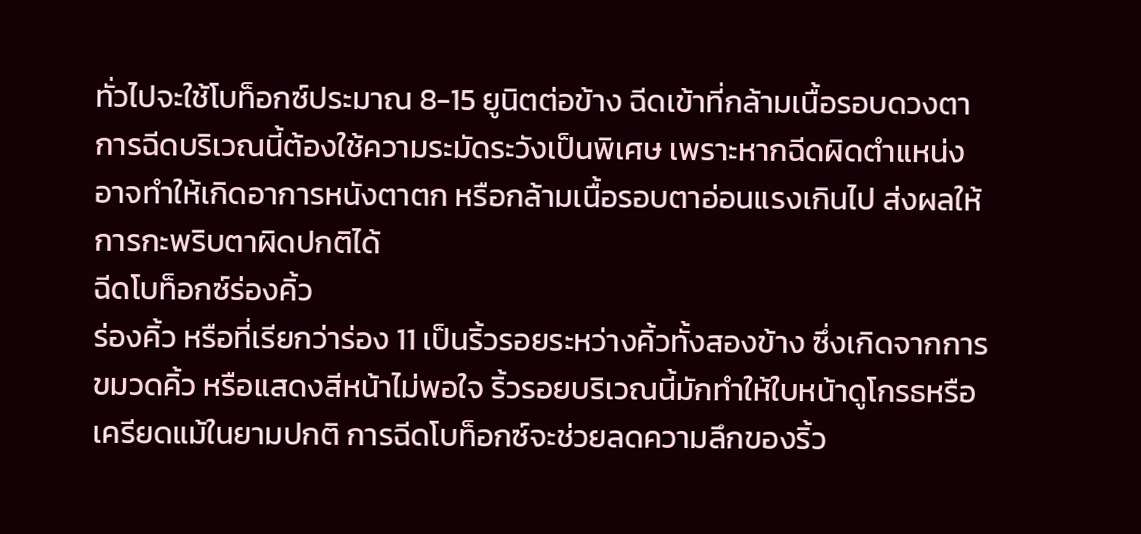ทั่วไปจะใช้โบท็อกซ์ประมาณ 8-15 ยูนิตต่อข้าง ฉีดเข้าที่กล้ามเนื้อรอบดวงตา
การฉีดบริเวณนี้ต้องใช้ความระมัดระวังเป็นพิเศษ เพราะหากฉีดผิดตำแหน่งอาจทำให้เกิดอาการหนังตาตก หรือกล้ามเนื้อรอบตาอ่อนแรงเกินไป ส่งผลให้การกะพริบตาผิดปกติได้
ฉีดโบท็อกซ์ร่องคิ้ว
ร่องคิ้ว หรือที่เรียกว่าร่อง 11 เป็นริ้วรอยระหว่างคิ้วทั้งสองข้าง ซึ่งเกิดจากการขมวดคิ้ว หรือแสดงสีหน้าไม่พอใจ ริ้วรอยบริเวณนี้มักทำให้ใบหน้าดูโกรธหรือเครียดแม้ในยามปกติ การฉีดโบท็อกซ์จะช่วยลดความลึกของริ้ว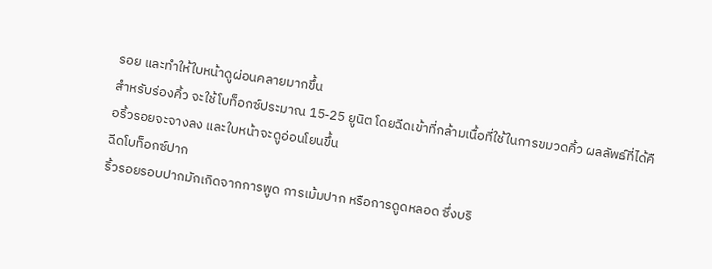รอย และทำให้ใบหน้าดูผ่อนคลายมากขึ้น
สำหรับร่องคิ้ว จะใช้โบท็อกซ์ประมาณ 15-25 ยูนิต โดยฉีดเข้าที่กล้ามเนื้อที่ใช้ในการขมวดคิ้ว ผลลัพธ์ที่ได้คือริ้วรอยจะจางลง และใบหน้าจะดูอ่อนโยนขึ้น
ฉีดโบท็อกซ์ปาก
ริ้วรอยรอบปากมักเกิดจากการพูด การเม้มปาก หรือการดูดหลอด ซึ่งบริ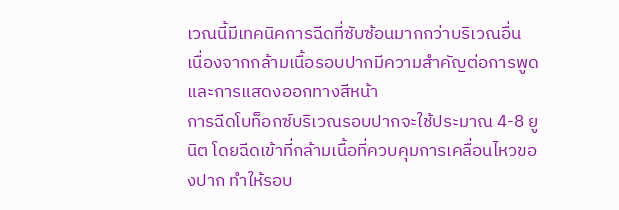เวณนี้มีเทคนิคการฉีดที่ซับซ้อนมากกว่าบริเวณอื่น เนื่องจากกล้ามเนื้อรอบปากมีความสำคัญต่อการพูดและการแสดงออกทางสีหน้า
การฉีดโบท็อกซ์บริเวณรอบปากจะใช้ประมาณ 4-8 ยูนิต โดยฉีดเข้าที่กล้ามเนื้อที่ควบคุมการเคลื่อนไหวของปาก ทำให้รอบ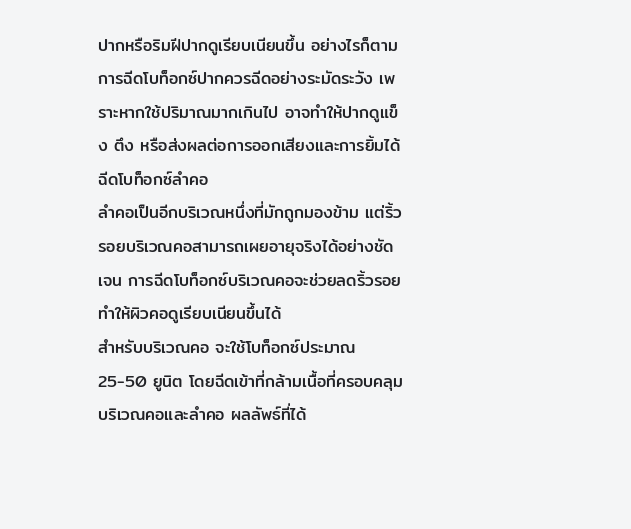ปากหรือริมฝีปากดูเรียบเนียนขึ้น อย่างไรก็ตาม การฉีดโบท็อกซ์ปากควรฉีดอย่างระมัดระวัง เพราะหากใช้ปริมาณมากเกินไป อาจทำให้ปากดูแข็ง ตึง หรือส่งผลต่อการออกเสียงและการยิ้มได้
ฉีดโบท็อกซ์ลำคอ
ลำคอเป็นอีกบริเวณหนึ่งที่มักถูกมองข้าม แต่ริ้วรอยบริเวณคอสามารถเผยอายุจริงได้อย่างชัดเจน การฉีดโบท็อกซ์บริเวณคอจะช่วยลดริ้วรอย ทำให้ผิวคอดูเรียบเนียนขึ้นได้
สำหรับบริเวณคอ จะใช้โบท็อกซ์ประมาณ 25-50 ยูนิต โดยฉีดเข้าที่กล้ามเนื้อที่ครอบคลุมบริเวณคอและลำคอ ผลลัพธ์ที่ได้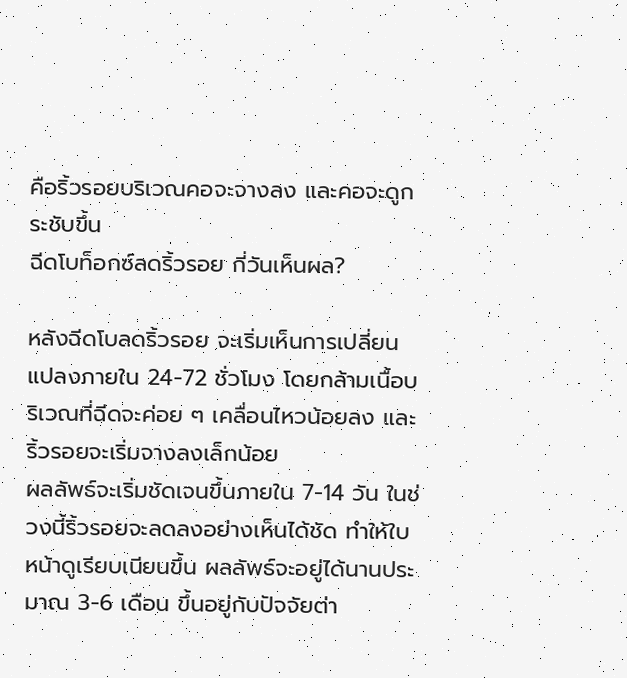คือริ้วรอยบริเวณคอจะจางลง และคอจะดูกระชับขึ้น
ฉีดโบท็อกซ์ลดริ้วรอย กี่วันเห็นผล?

หลังฉีดโบลดริ้วรอย จะเริ่มเห็นการเปลี่ยนแปลงภายใน 24-72 ชั่วโมง โดยกล้ามเนื้อบริเวณที่ฉีดจะค่อย ๆ เคลื่อนไหวน้อยลง และริ้วรอยจะเริ่มจางลงเล็กน้อย
ผลลัพธ์จะเริ่มชัดเจนขึ้นภายใน 7-14 วัน ในช่วงนี้ริ้วรอยจะลดลงอย่างเห็นได้ชัด ทำให้ใบหน้าดูเรียบเนียนขึ้น ผลลัพธ์จะอยู่ได้นานประมาณ 3-6 เดือน ขึ้นอยู่กับปัจจัยต่า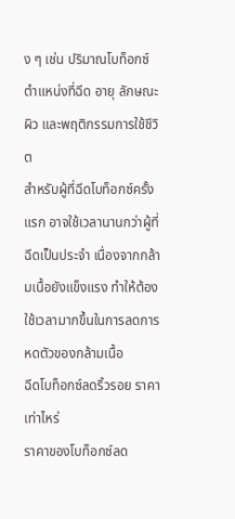ง ๆ เช่น ปริมาณโบท็อกซ์ ตำแหน่งที่ฉีด อายุ ลักษณะผิว และพฤติกรรมการใช้ชีวิต
สำหรับผู้ที่ฉีดโบท็อกซ์ครั้งแรก อาจใช้เวลานานกว่าผู้ที่ฉีดเป็นประจำ เนื่องจากกล้ามเนื้อยังแข็งแรง ทำให้ต้องใช้เวลามากขึ้นในการลดการหดตัวของกล้ามเนื้อ
ฉีดโบท็อกซ์ลดริ้วรอย ราคาเท่าไหร่
ราคาของโบท็อกซ์ลด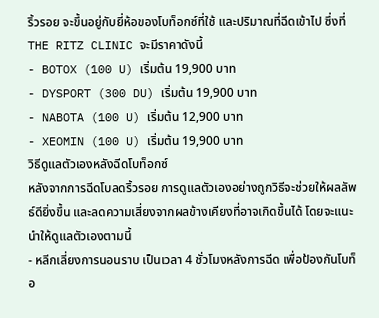ริ้วรอย จะขึ้นอยู่กับยี่ห้อของโบท็อกซ์ที่ใช้ และปริมาณที่ฉีดเข้าไป ซึ่งที่ THE RITZ CLINIC จะมีราคาดังนี้
- BOTOX (100 U) เริ่มต้น 19,900 บาท
- DYSPORT (300 DU) เริ่มต้น 19,900 บาท
- NABOTA (100 U) เริ่มต้น 12,900 บาท
- XEOMIN (100 U) เริ่มต้น 19,900 บาท
วิธีดูแลตัวเองหลังฉีดโบท็อกซ์
หลังจากการฉีดโบลดริ้วรอย การดูแลตัวเองอย่างถูกวิธีจะช่วยให้ผลลัพธ์ดียิ่งขึ้น และลดความเสี่ยงจากผลข้างเคียงที่อาจเกิดขึ้นได้ โดยจะแนะนำให้ดูแลตัวเองตามนี้
- หลีกเลี่ยงการนอนราบ เป็นเวลา 4 ชั่วโมงหลังการฉีด เพื่อป้องกันโบท็อ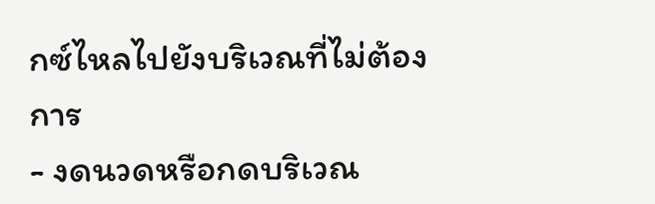กซ์ไหลไปยังบริเวณที่ไม่ต้องการ
- งดนวดหรือกดบริเวณ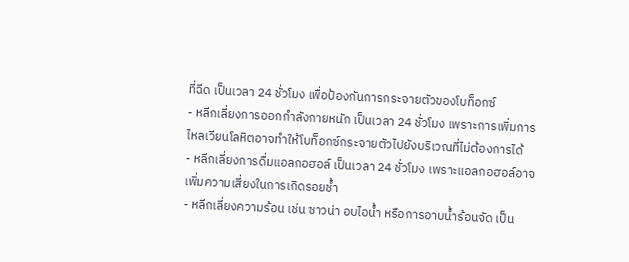ที่ฉีด เป็นเวลา 24 ชั่วโมง เพื่อป้องกันการกระจายตัวของโบท็อกซ์
- หลีกเลี่ยงการออกกำลังกายหนัก เป็นเวลา 24 ชั่วโมง เพราะการเพิ่มการไหลเวียนโลหิตอาจทำให้โบท็อกซ์กระจายตัวไปยังบริเวณที่ไม่ต้องการได้
- หลีกเลี่ยงการดื่มแอลกอฮอล์ เป็นเวลา 24 ชั่วโมง เพราะแอลกอฮอล์อาจเพิ่มความเสี่ยงในการเกิดรอยช้ำ
- หลีกเลี่ยงความร้อน เช่น ซาวน่า อบไอน้ำ หรือการอาบน้ำร้อนจัด เป็น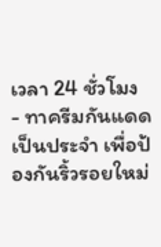เวลา 24 ชั่วโมง
- ทาครีมกันแดดเป็นประจำ เพื่อป้องกันริ้วรอยใหม่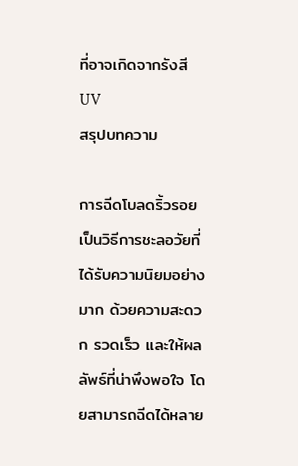ที่อาจเกิดจากรังสี UV
สรุปบทความ

การฉีดโบลดริ้วรอยเป็นวิธีการชะลอวัยที่ได้รับความนิยมอย่างมาก ด้วยความสะดวก รวดเร็ว และให้ผลลัพธ์ที่น่าพึงพอใจ โดยสามารถฉีดได้หลาย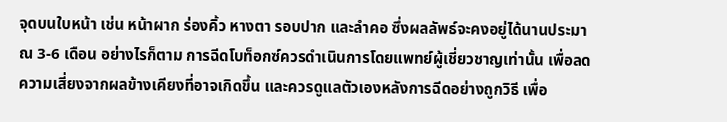จุดบนใบหน้า เช่น หน้าผาก ร่องคิ้ว หางตา รอบปาก และลำคอ ซึ่งผลลัพธ์จะคงอยู่ได้นานประมาณ 3-6 เดือน อย่างไรก็ตาม การฉีดโบท็อกซ์ควรดำเนินการโดยแพทย์ผู้เชี่ยวชาญเท่านั้น เพื่อลดความเสี่ยงจากผลข้างเคียงที่อาจเกิดขึ้น และควรดูแลตัวเองหลังการฉีดอย่างถูกวิธี เพื่อ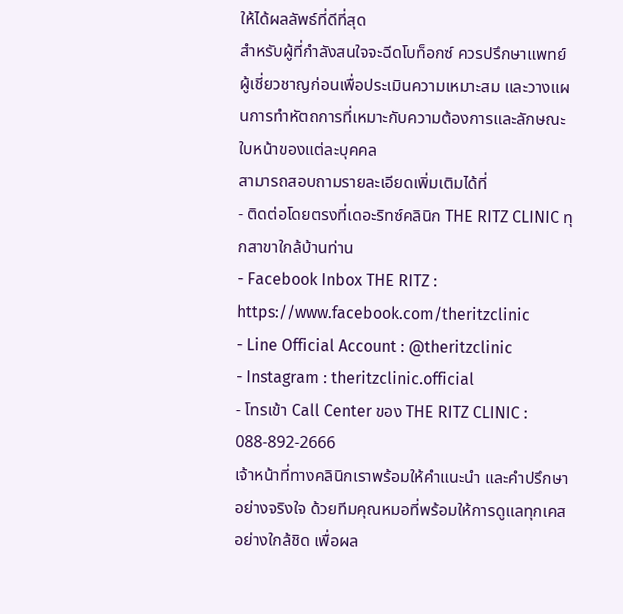ให้ได้ผลลัพธ์ที่ดีที่สุด
สำหรับผู้ที่กำลังสนใจจะฉีดโบท็อกซ์ ควรปรึกษาแพทย์ผู้เชี่ยวชาญก่อนเพื่อประเมินความเหมาะสม และวางแผนการทำหัตถการที่เหมาะกับความต้องการและลักษณะใบหน้าของแต่ละบุคคล
สามารถสอบถามรายละเอียดเพิ่มเติมได้ที่
- ติดต่อโดยตรงที่เดอะริทซ์คลินิก THE RITZ CLINIC ทุกสาขาใกล้บ้านท่าน
- Facebook Inbox THE RITZ : https://www.facebook.com/theritzclinic
- Line Official Account : @theritzclinic
- Instagram : theritzclinic.official
- โทรเข้า Call Center ของ THE RITZ CLINIC : 088-892-2666
เจ้าหน้าที่ทางคลินิกเราพร้อมให้คำแนะนำ และคำปรึกษาอย่างจริงใจ ด้วยทีมคุณหมอที่พร้อมให้การดูแลทุกเคสอย่างใกล้ชิด เพื่อผล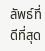ลัพธ์ที่ดีที่สุด